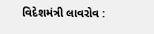વિદેશમંત્રી લાવરોવ :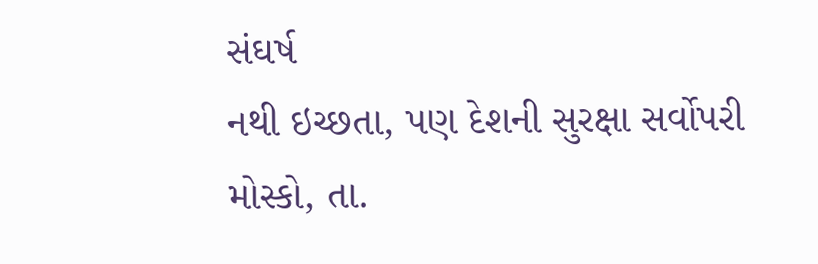સંઘર્ષ
નથી ઇચ્છતા, પણ દેશની સુરક્ષા સર્વોપરી
મોસ્કો, તા.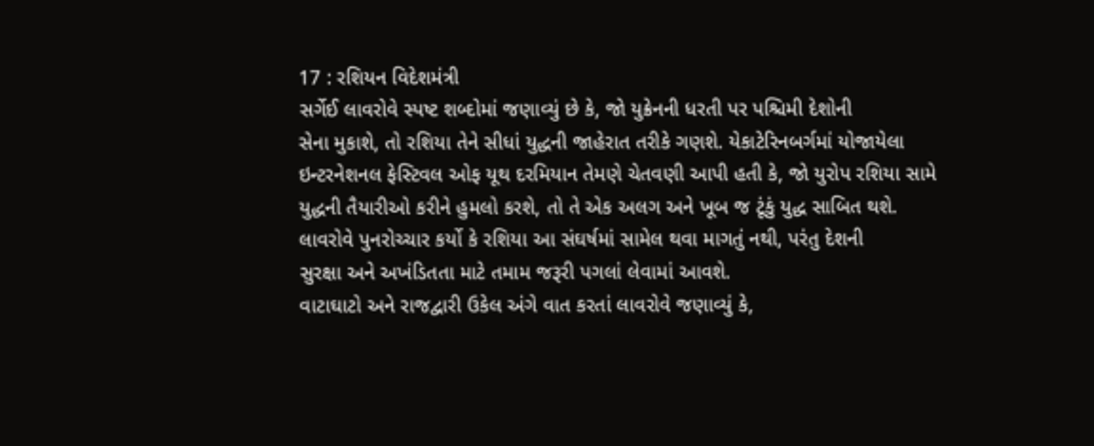17 : રશિયન વિદેશમંત્રી
સર્ગેઈ લાવરોવે સ્પષ્ટ શબ્દોમાં જણાવ્યું છે કે, જો યુક્રેનની ધરતી પર પશ્ચિમી દેશોની
સેના મુકાશે, તો રશિયા તેને સીધાં યુદ્ધની જાહેરાત તરીકે ગણશે. યેકાટેરિનબર્ગમાં યોજાયેલા
ઇન્ટરનેશનલ ફેસ્ટિવલ ઓફ યૂથ દરમિયાન તેમણે ચેતવણી આપી હતી કે, જો યુરોપ રશિયા સામે
યુદ્ધની તૈયારીઓ કરીને હુમલો કરશે, તો તે એક અલગ અને ખૂબ જ ટૂંકું યુદ્ધ સાબિત થશે.
લાવરોવે પુનરોચ્ચાર કર્યો કે રશિયા આ સંઘર્ષમાં સામેલ થવા માગતું નથી, પરંતુ દેશની
સુરક્ષા અને અખંડિતતા માટે તમામ જરૂરી પગલાં લેવામાં આવશે.
વાટાઘાટો અને રાજદ્વારી ઉકેલ અંગે વાત કરતાં લાવરોવે જણાવ્યું કે,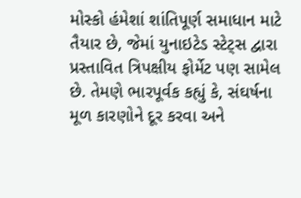મોસ્કો હંમેશાં શાંતિપૂર્ણ સમાધાન માટે તૈયાર છે, જેમાં યુનાઇટેડ સ્ટેટ્સ દ્વારા પ્રસ્તાવિત ત્રિપક્ષીય ફોર્મેટ પણ સામેલ છે. તેમણે ભારપૂર્વક કહ્યું કે, સંઘર્ષના મૂળ કારણોને દૂર કરવા અને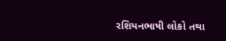રશિયનભાષી લોકો તથા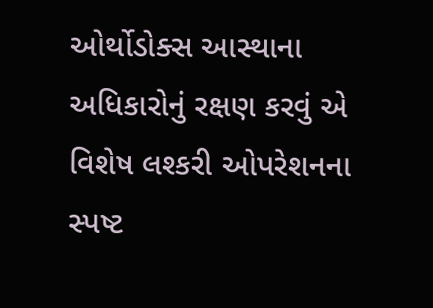ઓર્થોડોક્સ આસ્થાના અધિકારોનું રક્ષણ કરવું એ વિશેષ લશ્કરી ઓપરેશનના સ્પષ્ટ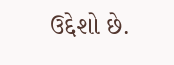ઉદ્દેશો છે.